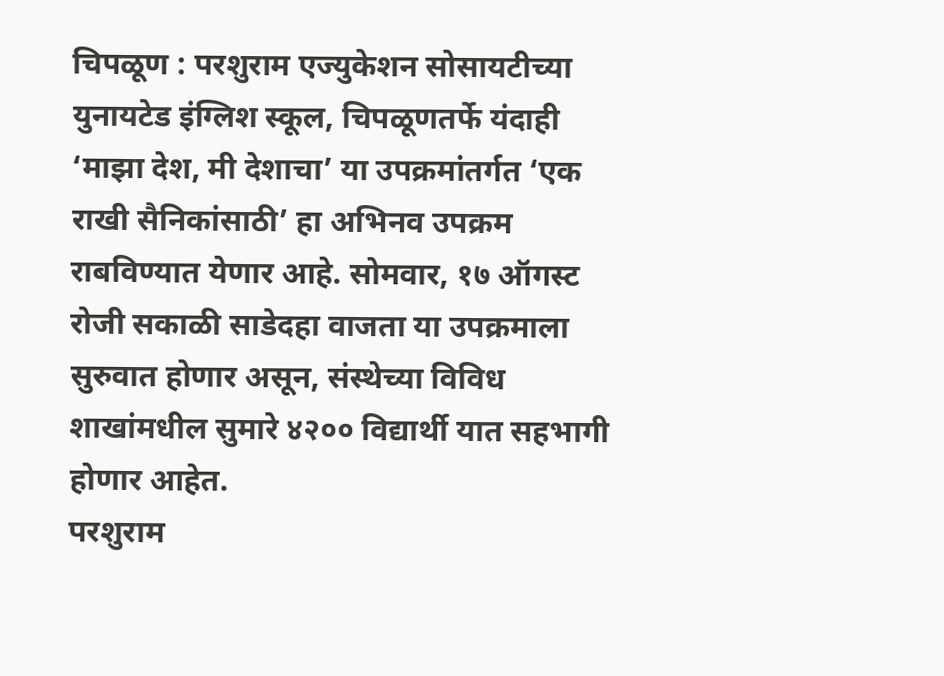चिपळूण : परशुराम एज्युकेशन सोसायटीच्या युनायटेड इंग्लिश स्कूल, चिपळूणतर्फे यंदाही ‘माझा देश, मी देशाचा’ या उपक्रमांतर्गत ‘एक राखी सैनिकांसाठी’ हा अभिनव उपक्रम राबविण्यात येणार आहे. सोमवार, १७ ऑगस्ट रोजी सकाळी साडेदहा वाजता या उपक्रमाला सुरुवात होणार असून, संस्थेच्या विविध शाखांमधील सुमारे ४२०० विद्यार्थी यात सहभागी होणार आहेत.
परशुराम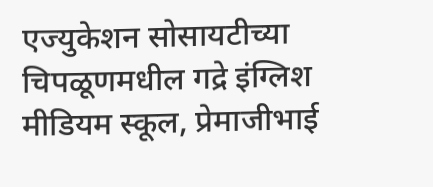एज्युकेशन सोसायटीच्या चिपळूणमधील गद्रे इंग्लिश मीडियम स्कूल, प्रेमाजीभाई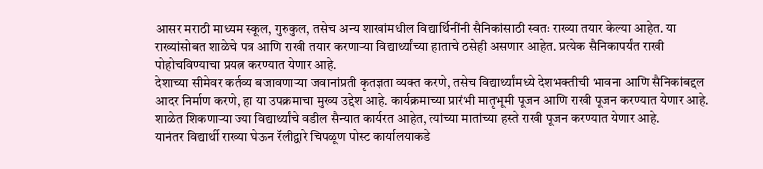आसर मराठी माध्यम स्कूल, गुरुकुल, तसेच अन्य शाखांमधील विद्यार्थिनींनी सैनिकांसाठी स्वतः राख्या तयार केल्या आहेत. या राख्यांसोबत शाळेचे पत्र आणि राखी तयार करणाऱ्या विद्यार्थ्यांच्या हाताचे ठसेही असणार आहेत. प्रत्येक सैनिकापर्यंत राखी पोहोचविण्याचा प्रयत्न करण्यात येणार आहे.
देशाच्या सीमेवर कर्तव्य बजावणाऱ्या जवानांप्रती कृतज्ञता व्यक्त करणे, तसेच विद्यार्थ्यांमध्ये देशभक्तीची भावना आणि सैनिकांबद्दल आदर निर्माण करणे, हा या उपक्रमाचा मुख्य उद्देश आहे. कार्यक्रमाच्या प्रारंभी मातृभूमी पूजन आणि राखी पूजन करण्यात येणार आहे. शाळेत शिकणाऱ्या ज्या विद्यार्थ्यांचे वडील सैन्यात कार्यरत आहेत, त्यांच्या मातांच्या हस्ते राखी पूजन करण्यात येणार आहे.
यानंतर विद्यार्थी राख्या घेऊन रॅलीद्वारे चिपळूण पोस्ट कार्यालयाकडे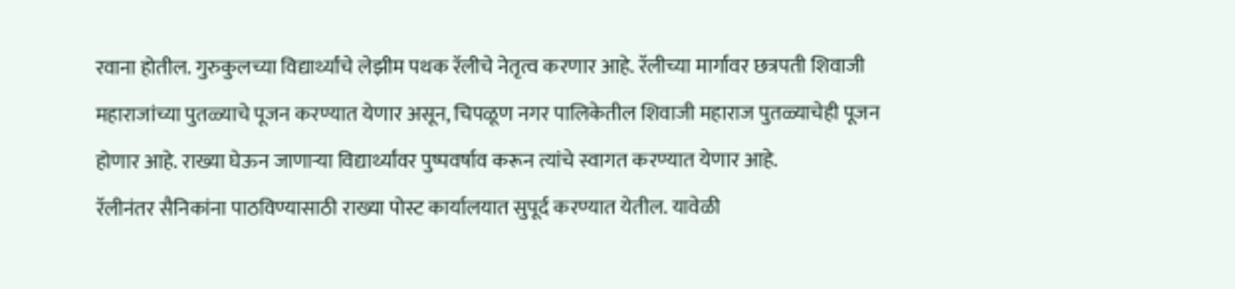रवाना होतील. गुरुकुलच्या विद्यार्थ्यांचे लेझीम पथक रॅलीचे नेतृत्व करणार आहे. रॅलीच्या मार्गावर छत्रपती शिवाजी महाराजांच्या पुतळ्याचे पूजन करण्यात येणार असून, चिपळूण नगर पालिकेतील शिवाजी महाराज पुतळ्याचेही पूजन होणार आहे. राख्या घेऊन जाणाऱ्या विद्यार्थ्यांवर पुष्पवर्षाव करून त्यांचे स्वागत करण्यात येणार आहे.
रॅलीनंतर सैनिकांना पाठविण्यासाठी राख्या पोस्ट कार्यालयात सुपूर्द करण्यात येतील. यावेळी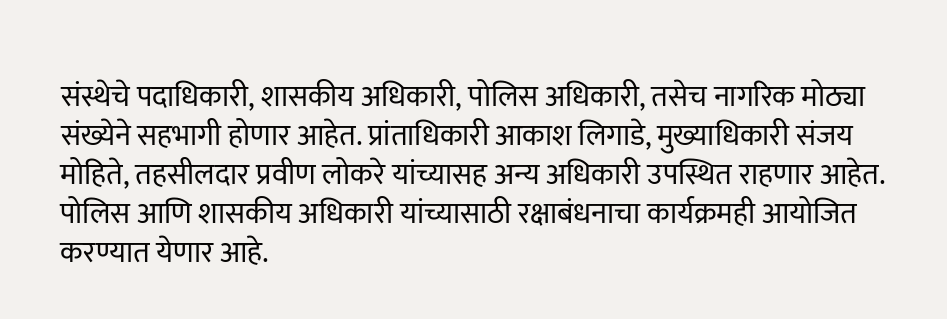संस्थेचे पदाधिकारी, शासकीय अधिकारी, पोलिस अधिकारी, तसेच नागरिक मोठ्या संख्येने सहभागी होणार आहेत. प्रांताधिकारी आकाश लिगाडे, मुख्याधिकारी संजय मोहिते, तहसीलदार प्रवीण लोकरे यांच्यासह अन्य अधिकारी उपस्थित राहणार आहेत. पोलिस आणि शासकीय अधिकारी यांच्यासाठी रक्षाबंधनाचा कार्यक्रमही आयोजित करण्यात येणार आहे.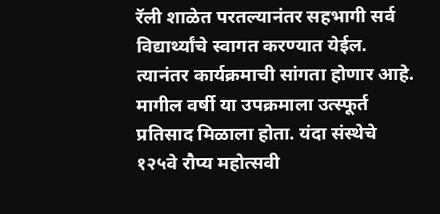रॅली शाळेत परतल्यानंतर सहभागी सर्व विद्यार्थ्यांचे स्वागत करण्यात येईल. त्यानंतर कार्यक्रमाची सांगता होणार आहे. मागील वर्षी या उपक्रमाला उत्स्फूर्त प्रतिसाद मिळाला होता. यंदा संस्थेचे १२५वे रौप्य महोत्सवी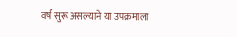वर्ष सुरू असल्याने या उपक्रमाला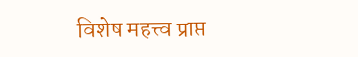विशेष महत्त्व प्राप्त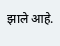झाले आहे.